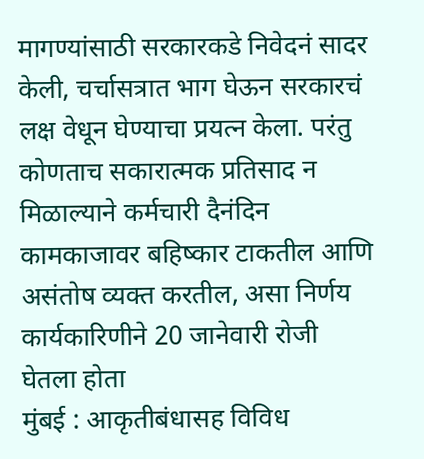मागण्यांसाठी सरकारकडे निवेदनं सादर केली, चर्चासत्रात भाग घेऊन सरकारचं लक्ष वेधून घेण्याचा प्रयत्न केला. परंतु कोणताच सकारात्मक प्रतिसाद न मिळाल्याने कर्मचारी दैनंदिन कामकाजावर बहिष्कार टाकतील आणि असंतोष व्यक्त करतील, असा निर्णय कार्यकारिणीने 20 जानेवारी रोजी घेतला होता
मुंबई : आकृतीबंधासह विविध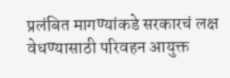प्रलंबित मागण्यांकडे सरकारचं लक्ष वेधण्यासाठी परिवहन आयुक्त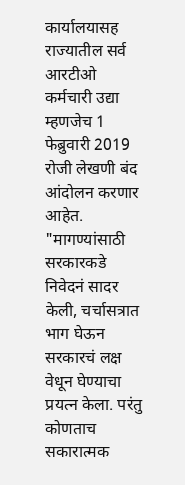कार्यालयासह राज्यातील सर्व आरटीओ कर्मचारी उद्या म्हणजेच 1 फेब्रुवारी 2019 रोजी लेखणी बंद आंदोलन करणार आहेत. "मागण्यांसाठी सरकारकडे निवेदनं सादर केली, चर्चासत्रात भाग घेऊन सरकारचं लक्ष वेधून घेण्याचा प्रयत्न केला. परंतु कोणताच सकारात्मक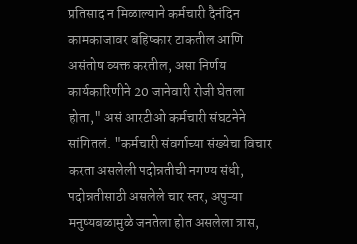प्रतिसाद न मिळाल्याने कर्मचारी दैनंदिन कामकाजावर बहिष्कार टाकतील आणि असंतोष व्यक्त करतील, असा निर्णय कार्यकारिणीने 20 जानेवारी रोजी घेतला होता," असं आरटीओ कर्मचारी संघटनेने सांगितलं. "कर्मचारी संवर्गाच्या संख्येचा विचार करता असलेली पदोन्नतीची नगण्य संधी, पदोन्नतीसाठी असलेले चार स्तर, अपुऱ्या मनुष्यबळामुळे जनतेला होत असलेला त्रास,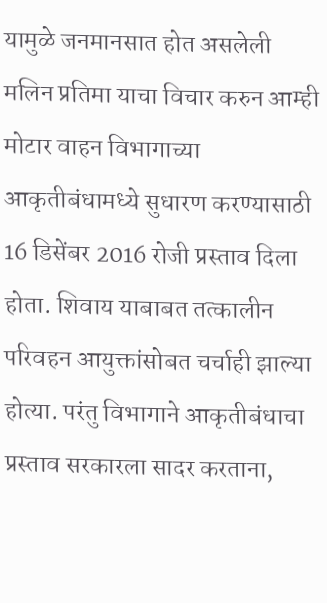यामुळे जनमानसात होत असलेली मलिन प्रतिमा याचा विचार करुन आम्ही मोटार वाहन विभागाच्या आकृतीबंधामध्ये सुधारण करण्यासाठी 16 डिसेंबर 2016 रोजी प्रस्ताव दिला होता. शिवाय याबाबत तत्कालीन परिवहन आयुक्तांसोबत चर्चाही झाल्या होत्या. परंतु विभागाने आकृतीबंधाचा प्रस्ताव सरकारला सादर करताना,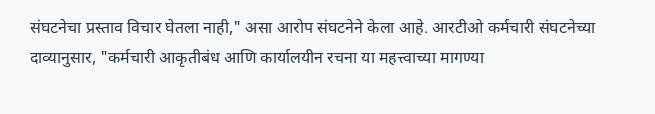संघटनेचा प्रस्ताव विचार घेतला नाही," असा आरोप संघटनेने केला आहे. आरटीओ कर्मचारी संघटनेच्या दाव्यानुसार, "कर्मचारी आकृतीबंध आणि कार्यालयीन रचना या महत्त्वाच्या मागण्या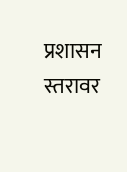प्रशासन स्तरावर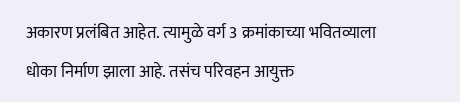अकारण प्रलंबित आहेत. त्यामुळे वर्ग 3 क्रमांकाच्या भवितव्याला धोका निर्माण झाला आहे. तसंच परिवहन आयुक्त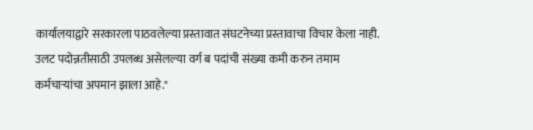कार्यालयाद्वारे सरकारला पाठवलेल्या प्रस्तावात संघटनेच्या प्रस्तावाचा विचार केला नाही. उलट पदोन्नतीसाठी उपलब्ध असेलल्या वर्ग ब पदांची संख्या कमी करुन तमाम कर्मचाऱ्यांचा अपमान झाला आहे."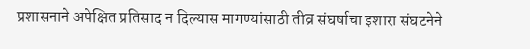प्रशासनाने अपेक्षित प्रतिसाद न दिल्यास मागण्यांसाठी तीव्र संघर्षाचा इशारा संघटनेने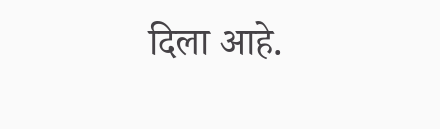दिला आहे.